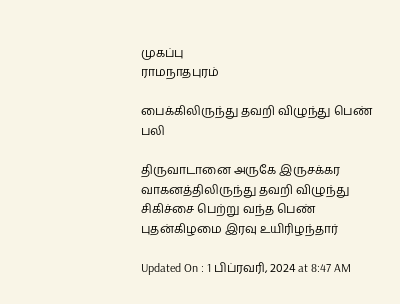முகப்பு
ராமநாதபுரம்

பைக்கிலிருந்து தவறி விழுந்து பெண் பலி

திருவாடானை அருகே இருசக்கர வாகனத்திலிருந்து தவறி விழுந்து சிகிச்சை பெற்று வந்த பெண் புதன்கிழமை இரவு உயிரிழந்தார்

Updated On : 1 பிப்ரவரி, 2024 at 8:47 AM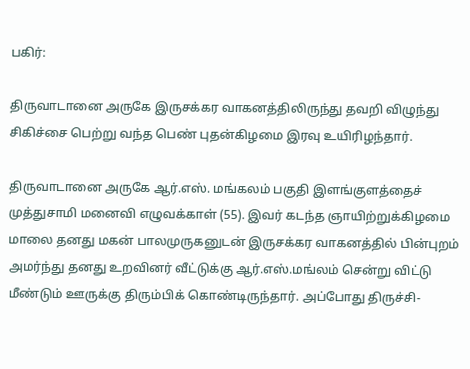பகிர்:

திருவாடானை அருகே இருசக்கர வாகனத்திலிருந்து தவறி விழுந்து சிகிச்சை பெற்று வந்த பெண் புதன்கிழமை இரவு உயிரிழந்தார்.

திருவாடானை அருகே ஆர்.எஸ். மங்கலம் பகுதி இளங்குளத்தைச் முத்துசாமி மனைவி எழுவக்காள் (55). இவர் கடந்த ஞாயிற்றுக்கிழமை மாலை தனது மகன் பாலமுருகனுடன் இருசக்கர வாகனத்தில் பின்புறம் அமர்ந்து தனது உறவினர் வீட்டுக்கு ஆர்.எஸ்.மங்லம் சென்று விட்டு மீண்டும் ஊருக்கு திரும்பிக் கொண்டிருந்தார். அப்போது திருச்சி-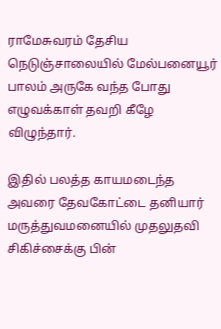ராமேசுவரம் தேசிய நெடுஞ்சாலையில் மேல்பனையூர் பாலம் அருகே வந்த போது எழுவக்காள் தவறி கீழே விழுந்தார்.

இதில் பலத்த காயமடைந்த அவரை தேவகோட்டை தனியார் மருத்துவமனையில் முதலுதவி சிகிச்சைக்கு பின்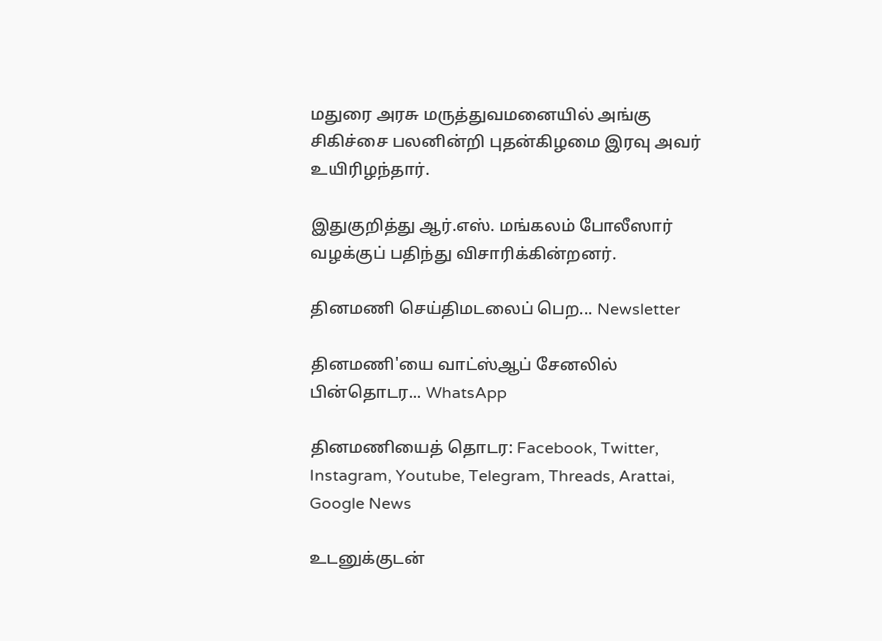மதுரை அரசு மருத்துவமனையில் அங்கு சிகிச்சை பலனின்றி புதன்கிழமை இரவு அவர் உயிரிழந்தார்.

இதுகுறித்து ஆர்.எஸ். மங்கலம் போலீஸார் வழக்குப் பதிந்து விசாரிக்கின்றனர்.

தினமணி செய்திமடலைப் பெற... Newsletter

தினமணி'யை வாட்ஸ்ஆப் சேனலில் பின்தொடர... WhatsApp

தினமணியைத் தொடர: Facebook, Twitter, Instagram, Youtube, Telegram, Threads, Arattai, Google News

உடனுக்குடன்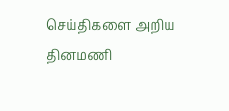செய்திகளை அறிய தினமணி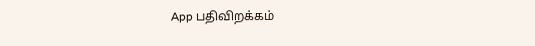App பதிவிறக்கம்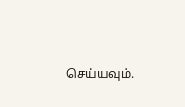செய்யவும்.